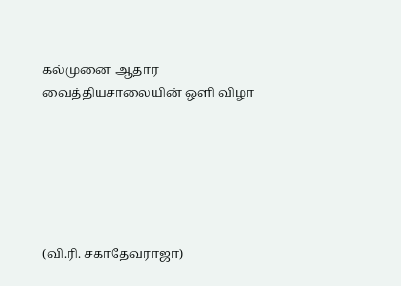கல்முனை ஆதார வைத்தியசாலையின் ஒளி விழா






(வி.ரி. சகாதேவராஜா)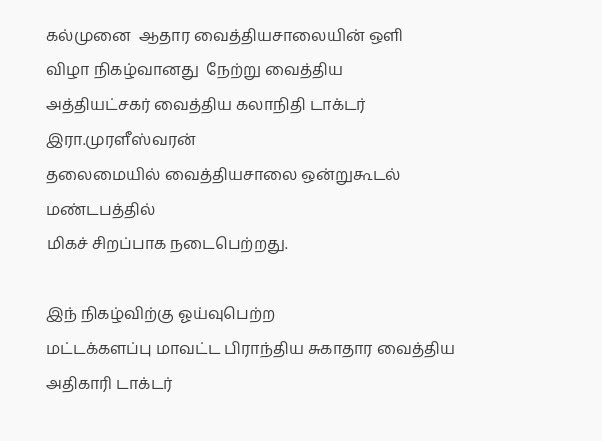கல்முனை  ஆதார வைத்தியசாலையின் ஒளி
விழா நிகழ்வானது  நேற்று வைத்திய
அத்தியட்சகர் வைத்திய கலாநிதி டாக்டர் இரா.முரளீஸ்வரன்
தலைமையில் வைத்தியசாலை ஒன்றுகூடல் மண்டபத்தில்
மிகச் சிறப்பாக நடைபெற்றது.

இந் நிகழ்விற்கு ஓய்வுபெற்ற
மட்டக்களப்பு மாவட்ட பிராந்திய சுகாதார வைத்திய
அதிகாரி டாக்டர்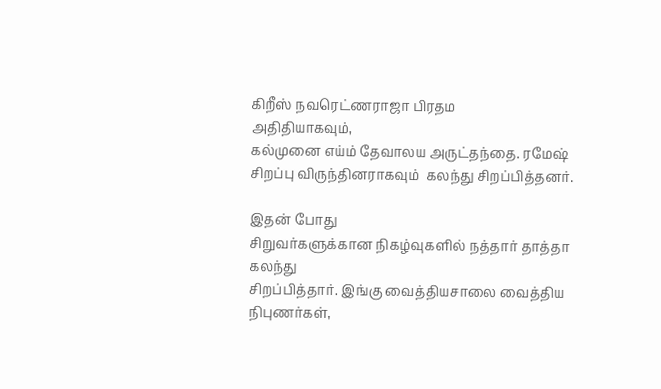கிறீஸ் நவரெட்ணராஜா பிரதம
அதிதியாகவும்,
கல்முனை எய்ம் தேவாலய அருட்தந்தை. ரமேஷ்  சிறப்பு விருந்தினராகவும்  கலந்து சிறப்பித்தனர்.

இதன் போது
சிறுவர்களுக்கான நிகழ்வுகளில் நத்தார் தாத்தா கலந்து
சிறப்பித்தார். இங்கு வைத்தியசாலை வைத்திய
நிபுணர்கள்,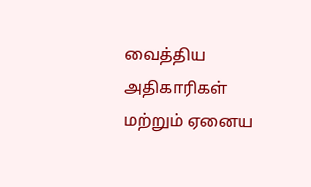வைத்திய அதிகாரிகள் மற்றும் ஏனைய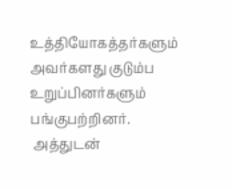உத்தியோகத்தர்களும் அவர்களது குடும்ப
உறுப்பினர்களும் பங்குபற்றினர்.
 அத்துடன்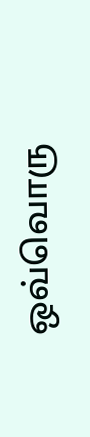ஒவ்வொரு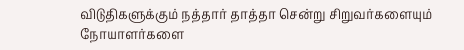விடுதிகளுக்கும் நத்தார் தாத்தா சென்று சிறுவர்களையும்
நோயாளர்களை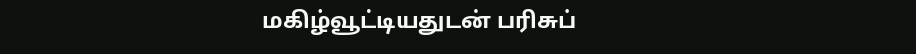மகிழ்வூட்டியதுடன் பரிசுப்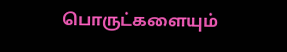பொருட்களையும்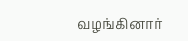வழங்கினார்